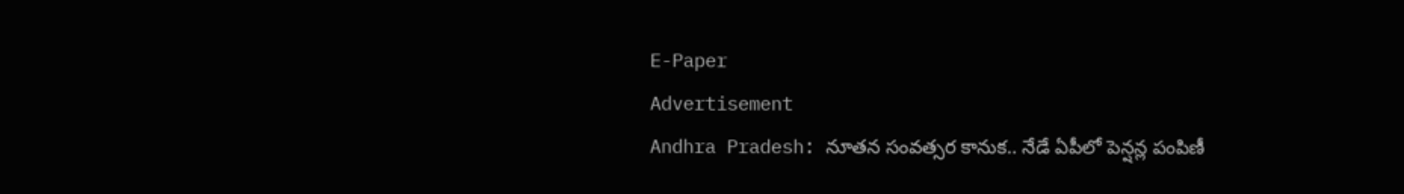E-Paper
Advertisement
Andhra Pradesh: నూతన సంవత్సర కానుక.. నేడే ఏపీలో పెన్షన్ల పంపిణీ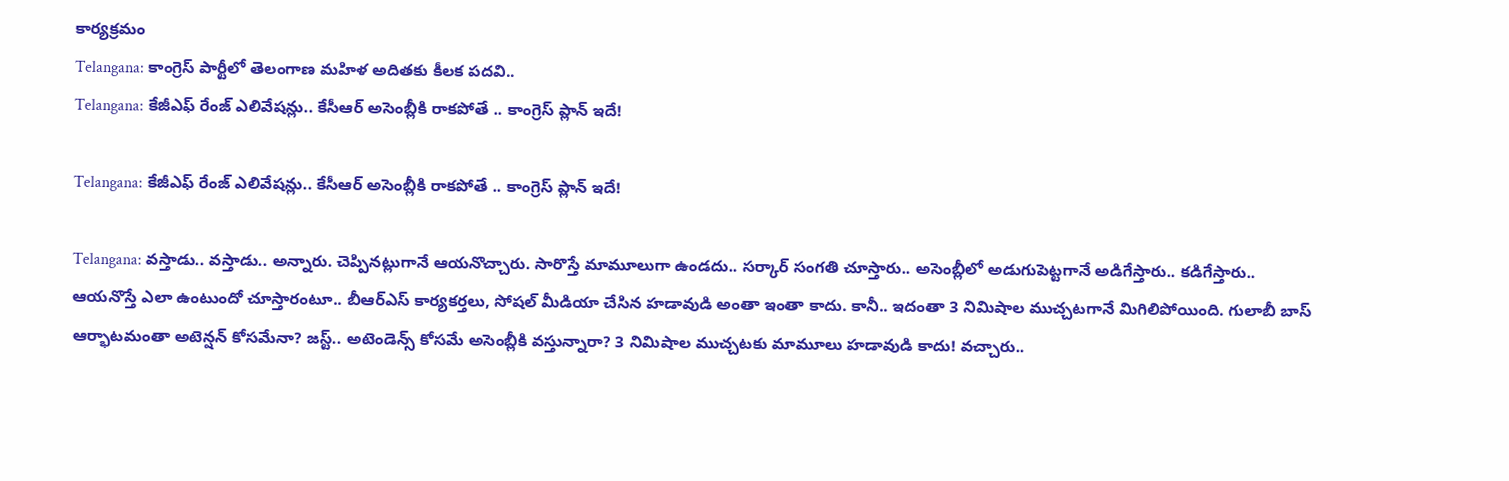కార్యక్రమం
Telangana: కాంగ్రెస్ పార్టీలో తెలంగాణ మహిళ అదితకు కీలక పదవి..
Telangana: కేజీఎఫ్ రేంజ్ ఎలివేషన్లు.. కేసీఆర్ అసెంబ్లీకి రాకపోతే .. కాంగ్రెస్ ప్లాన్ ఇదే!

Telangana: కేజీఎఫ్ రేంజ్ ఎలివేషన్లు.. కేసీఆర్ అసెంబ్లీకి రాకపోతే .. కాంగ్రెస్ ప్లాన్ ఇదే!

Telangana: వస్తాడు.. వస్తాడు.. అన్నారు. చెప్పినట్లుగానే ఆయనొచ్చారు. సారొస్తే మామూలుగా ఉండదు.. సర్కార్ సంగతి చూస్తారు.. అసెంబ్లీలో అడుగుపెట్టగానే అడిగేస్తారు.. కడిగేస్తారు.. ఆయనొస్తే ఎలా ఉంటుందో చూస్తారంటూ.. బీఆర్ఎస్ కార్యకర్తలు, సోషల్ మీడియా చేసిన హడావుడి అంతా ఇంతా కాదు. కానీ.. ఇదంతా 3 నిమిషాల ముచ్చటగానే మిగిలిపోయింది. గులాబీ బాస్ ఆర్భాటమంతా అటెన్షన్ కోసమేనా? జస్ట్.. అటెండెన్స్ కోసమే అసెంబ్లీకి వస్తున్నారా? 3 నిమిషాల ముచ్చటకు మామూలు హడావుడి కాదు! వచ్చారు..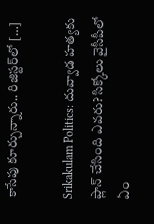కాసేపు కూర్చున్నారు.. రిజిస్టర్‌లో […]

Srikakulam Politics: దువ్వాడ హత్యకు ప్లాన్ చేసింది ఎవరు? సిక్కోలు వైసీపీలో ఏం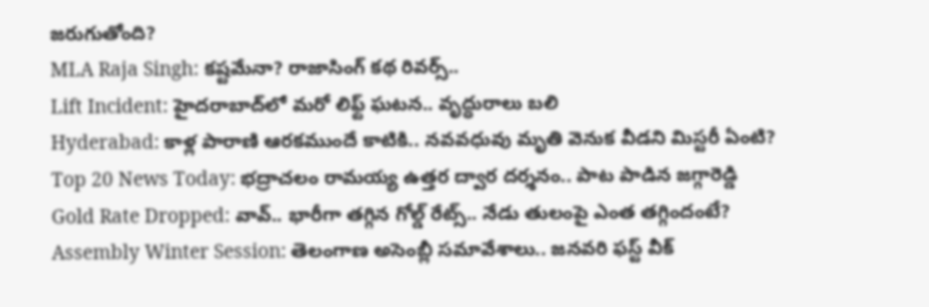జరుగుతోంది?
MLA Raja Singh: కష్టమేనా? రాజాసింగ్ కథ రివర్స్..
Lift Incident: హైదరాబాద్‌లో మరో లిఫ్ట్ ఘటన.. వృద్ధురాలు బలి
Hyderabad: కాళ్ల పారాణి ఆరకముందే కాటికి.. నవవధువు మృతి వెనుక వీడని మిస్టరీ ఏంటి?
Top 20 News Today: భద్రాచలం రామయ్య ఉత్తర ద్వార దర్శనం.. పాట పాడిన జగ్గారెడ్డి
Gold Rate Dropped: వావ్.. భారీగా తగ్గిన గోల్డ్ రేట్స్.. నేడు తులంపై ఎంత తగ్గిందంటే?
Assembly Winter Session: తెలంగాణ అసెంబ్లీ సమావేశాలు.. జనవరి ఫస్ట్ వీక్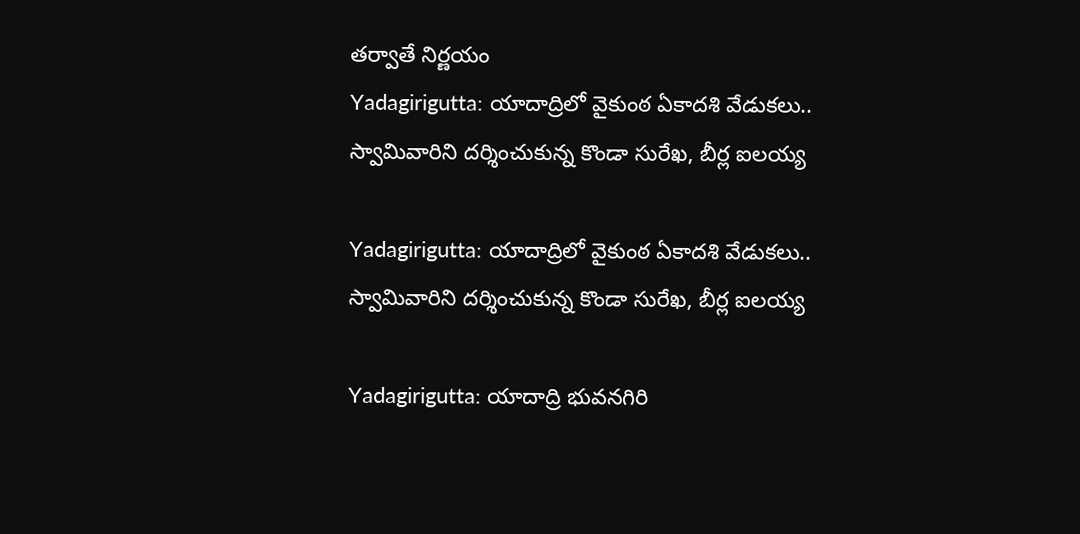తర్వాతే నిర్ణయం
Yadagirigutta: యాదాద్రిలో వైకుంఠ ఏకాదశి వేడుకలు.. స్వామివారిని దర్శించుకున్న కొండా సురేఖ, బీర్ల ఐలయ్య

Yadagirigutta: యాదాద్రిలో వైకుంఠ ఏకాదశి వేడుకలు.. స్వామివారిని దర్శించుకున్న కొండా సురేఖ, బీర్ల ఐలయ్య

Yadagirigutta: యాదాద్రి భువనగిరి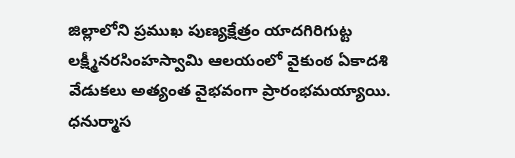జిల్లాలోని ప్రముఖ పుణ్యక్షేత్రం యాదగిరిగుట్ట లక్ష్మీనరసింహస్వామి ఆలయంలో వైకుంఠ ఏకాదశి వేడుకలు అత్యంత వైభవంగా ప్రారంభమయ్యాయి. ధనుర్మాస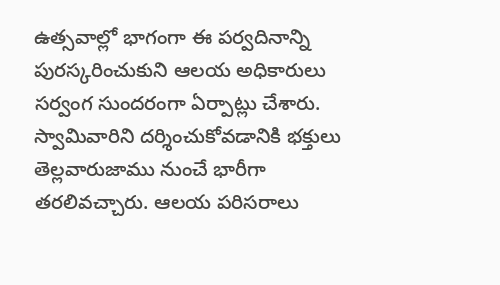ఉత్సవాల్లో భాగంగా ఈ పర్వదినాన్ని పురస్కరించుకుని ఆలయ అధికారులు సర్వంగ సుందరంగా ఏర్పాట్లు చేశారు. స్వామివారిని దర్శించుకోవడానికి భక్తులు తెల్లవారుజాము నుంచే భారీగా తరలివచ్చారు. ఆలయ పరిసరాలు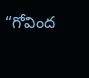“గోవింద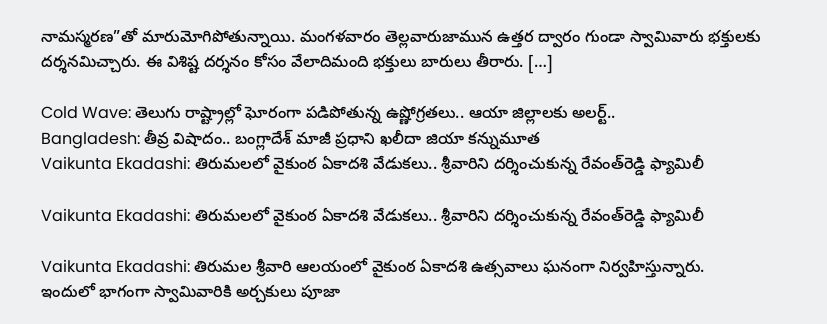నామస్మరణ”తో మారుమోగిపోతున్నాయి. మంగళవారం తెల్లవారుజామున ఉత్తర ద్వారం గుండా స్వామివారు భక్తులకు దర్శనమిచ్చారు. ఈ విశిష్ట దర్శనం కోసం వేలాదిమంది భక్తులు బారులు తీరారు. […]

Cold Wave: తెలుగు రాష్ట్రాల్లో ఘోరంగా పడిపోతున్న ఉష్ణోగ్రతలు.. ఆయా జిల్లాలకు అలర్ట్..
Bangladesh: తీవ్ర విషాదం.. బంగ్లాదేశ్ మాజీ ప్రధాని ఖలీదా జియా కన్నుమూత
Vaikunta Ekadashi: తిరుమలలో వైకుంఠ ఏకాదశి వేడుకలు.. శ్రీవారిని దర్శించుకున్న రేవంత్‌రెడ్డి ఫ్యామిలీ

Vaikunta Ekadashi: తిరుమలలో వైకుంఠ ఏకాదశి వేడుకలు.. శ్రీవారిని దర్శించుకున్న రేవంత్‌రెడ్డి ఫ్యామిలీ

Vaikunta Ekadashi: తిరుమల శ్రీవారి ఆలయంలో వైకుంఠ ఏకాదశి ఉత్సవాలు ఘనంగా నిర్వహిస్తున్నారు. ఇందులో భాగంగా స్వామివారికి అర్చకులు పూజా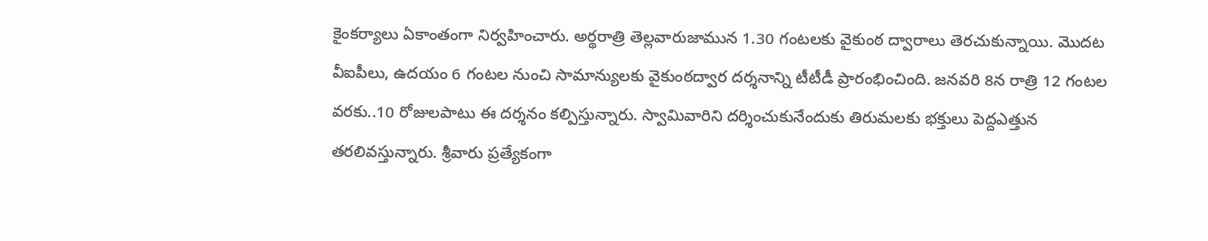కైంకర్యాలు ఏకాంతంగా నిర్వహించారు. అర్థరాత్రి తెల్లవారుజామున 1.30 గంటలకు వైకుంఠ ద్వారాలు తెరచుకున్నాయి. మొదట వీఐపీలు, ఉదయం 6 గంటల నుంచి సామాన్యులకు వైకుంఠద్వార దర్శనాన్ని టీటీడీ ప్రారంభించింది. జనవరి 8న రాత్రి 12 గంటల వరకు..10 రోజులపాటు ఈ దర్శనం కల్పిస్తున్నారు. స్వామివారిని దర్శించుకునేందుకు తిరుమలకు భక్తులు పెద్దఎత్తున తరలివస్తున్నారు. శ్రీవారు ప్రత్యేకంగా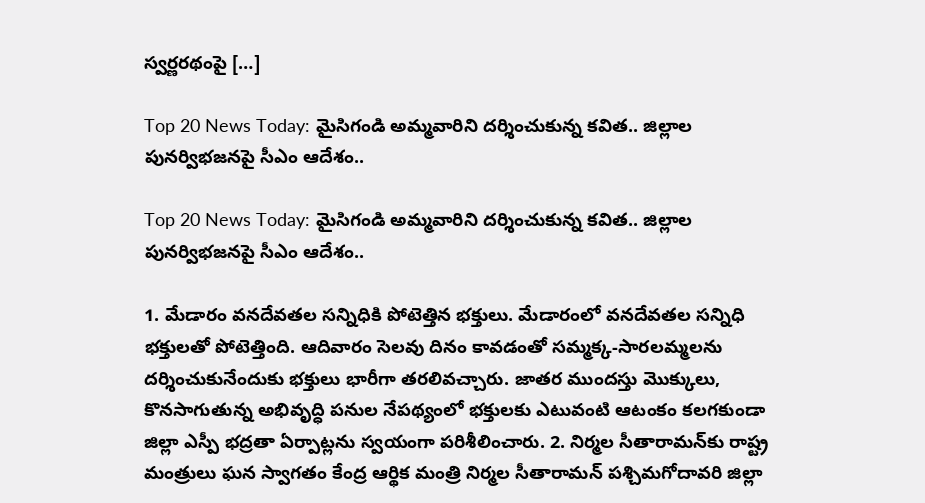స్వర్ణరథంపై […]

Top 20 News Today: మైసిగండి అమ్మవారిని దర్శించుకున్న కవిత.. జిల్లాల పునర్విభజనపై సీఎం ఆదేశం..

Top 20 News Today: మైసిగండి అమ్మవారిని దర్శించుకున్న కవిత.. జిల్లాల పునర్విభజనపై సీఎం ఆదేశం..

1. మేడారం వనదేవతల సన్నిధికి పోటెత్తిన భక్తులు. మేడారంలో వనదేవతల సన్నిధి భక్తులతో పోటెత్తింది. ఆదివారం సెలవు దినం కావడంతో సమ్మక్క-సారలమ్మలను దర్శించుకునేందుకు భక్తులు భారీగా తరలివచ్చారు. జాతర ముందస్తు మొక్కులు, కొనసాగుతున్న అభివృద్ధి పనుల నేపథ్యంలో భక్తులకు ఎటువంటి ఆటంకం కలగకుండా జిల్లా ఎస్పీ భద్రతా ఏర్పాట్లను స్వయంగా పరిశీలించారు. 2. నిర్మల సీతారామన్‌కు రాష్ట్ర మంత్రులు ఘన స్వాగతం కేంద్ర ఆర్థిక మంత్రి నిర్మల సీతారామన్ పశ్చిమగోదావరి జిల్లా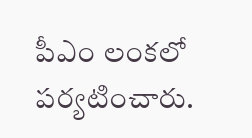పీఎం లంకలో పర్యటించారు.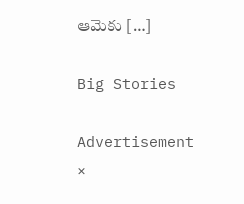ఆమెకు […]

Big Stories

Advertisement
×